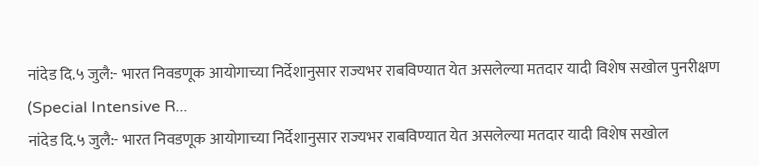नांदेड दि.५ जुलै:- भारत निवडणूक आयोगाच्या निर्देशानुसार राज्यभर राबविण्यात येत असलेल्या मतदार यादी विशेष सखोल पुनरीक्षण (Special Intensive R...
नांदेड दि.५ जुलै:- भारत निवडणूक आयोगाच्या निर्देशानुसार राज्यभर राबविण्यात येत असलेल्या मतदार यादी विशेष सखोल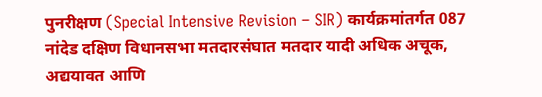पुनरीक्षण (Special Intensive Revision – SIR) कार्यक्रमांतर्गत 087 नांदेड दक्षिण विधानसभा मतदारसंघात मतदार यादी अधिक अचूक, अद्ययावत आणि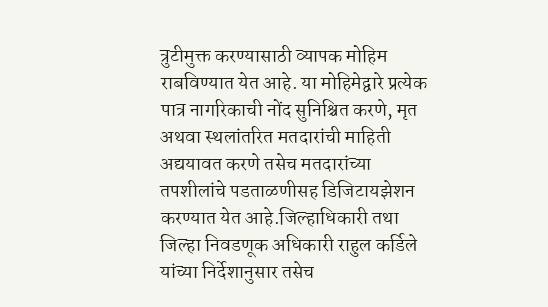त्रुटीमुक्त करण्यासाठी व्यापक मोहिम राबविण्यात येत आहे. या मोहिमेद्वारे प्रत्येक पात्र नागरिकाची नोंद सुनिश्चित करणे, मृत अथवा स्थलांतरित मतदारांची माहिती अद्ययावत करणे तसेच मतदारांच्या तपशीलांचे पडताळणीसह डिजिटायझेशन करण्यात येत आहे.जिल्हाधिकारी तथा जिल्हा निवडणूक अधिकारी राहुल कर्डिले यांच्या निर्देशानुसार तसेच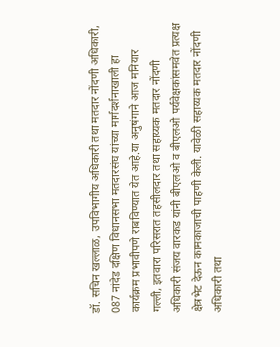डॉ. सचिन खल्लाळ, उपविभागीय अधिकारी तथा मतदार नोंदणी अधिकारी, 087 नांदेड दक्षिण विधानसभा मतदारसंघ यांच्या मार्गदर्शनाखाली हा कार्यक्रम प्रभावीपणे राबविण्यात येत आहे.या अनुषंगाने आज मनियार गल्ली, इतवारा परिसरात तहसीलदार तथा सहाय्यक मतदार नोंदणी अधिकारी संजय वारकड यांनी बीएलओ व बीएलओ पर्यवेक्षकांसमवेत प्रत्यक्ष क्षेत्रभेट देऊन कामकाजाची पाहणी केली. यावेळी सहाय्यक मतदार नोंदणी अधिकारी तथा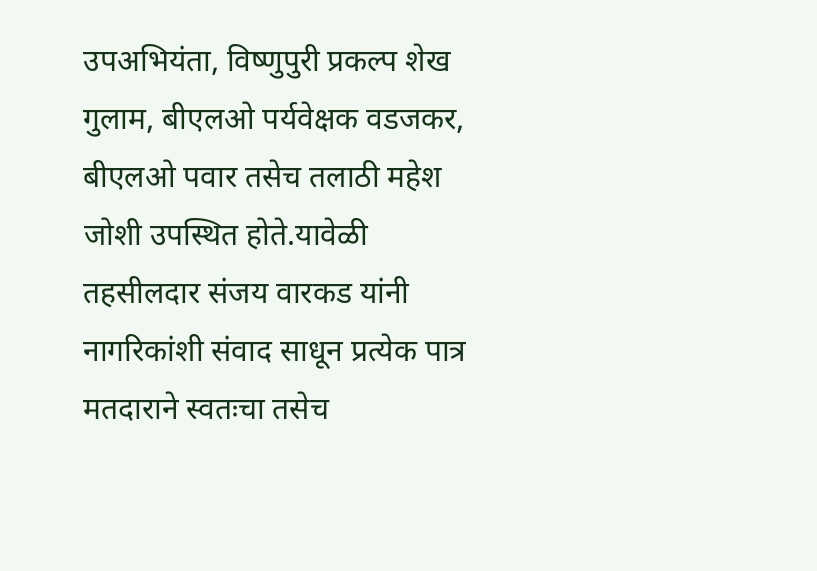उपअभियंता, विष्णुपुरी प्रकल्प शेख गुलाम, बीएलओ पर्यवेक्षक वडजकर, बीएलओ पवार तसेच तलाठी महेश जोशी उपस्थित होते.यावेळी तहसीलदार संजय वारकड यांनी नागरिकांशी संवाद साधून प्रत्येक पात्र मतदाराने स्वतःचा तसेच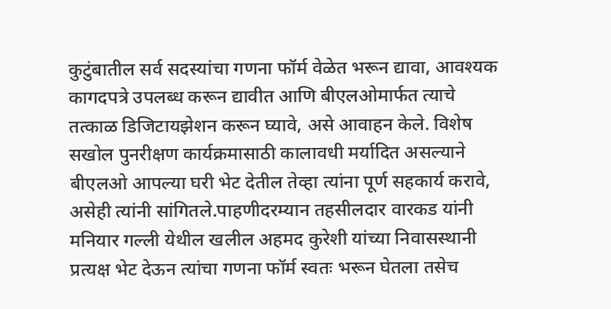कुटुंबातील सर्व सदस्यांचा गणना फॉर्म वेळेत भरून द्यावा, आवश्यक कागदपत्रे उपलब्ध करून द्यावीत आणि बीएलओमार्फत त्याचे तत्काळ डिजिटायझेशन करून घ्यावे, असे आवाहन केले. विशेष सखोल पुनरीक्षण कार्यक्रमासाठी कालावधी मर्यादित असल्याने बीएलओ आपल्या घरी भेट देतील तेव्हा त्यांना पूर्ण सहकार्य करावे, असेही त्यांनी सांगितले.पाहणीदरम्यान तहसीलदार वारकड यांनी मनियार गल्ली येथील खलील अहमद कुरेशी यांच्या निवासस्थानी प्रत्यक्ष भेट देऊन त्यांचा गणना फॉर्म स्वतः भरून घेतला तसेच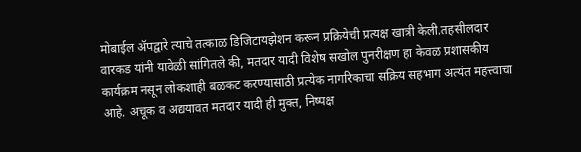मोबाईल ॲपद्वारे त्याचे तत्काळ डिजिटायझेशन करून प्रक्रियेची प्रत्यक्ष खात्री केली.तहसीलदार वारकड यांनी यावेळी सांगितले की, मतदार यादी विशेष सखोल पुनरीक्षण हा केवळ प्रशासकीय कार्यक्रम नसून लोकशाही बळकट करण्यासाठी प्रत्येक नागरिकाचा सक्रिय सहभाग अत्यंत महत्त्वाचा आहे. अचूक व अद्ययावत मतदार यादी ही मुक्त, निष्पक्ष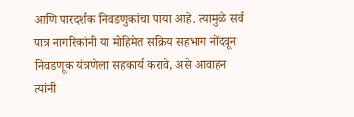आणि पारदर्शक निवडणुकांचा पाया आहे. त्यामुळे सर्व पात्र नागरिकांनी या मोहिमेत सक्रिय सहभाग नोंदवून निवडणूक यंत्रणेला सहकार्य करावे, असे आवाहन त्यांनी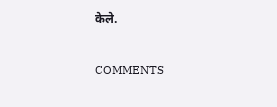केले.

COMMENTS